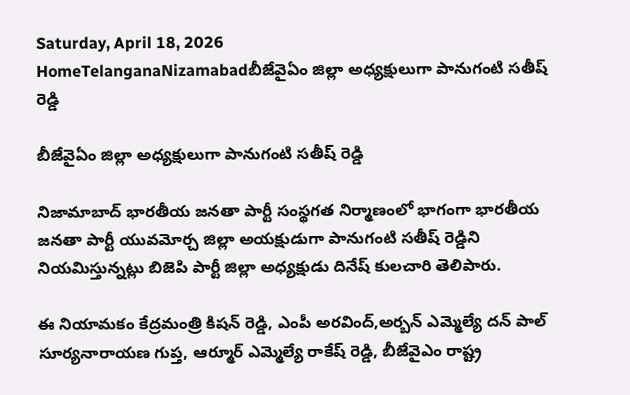Saturday, April 18, 2026
HomeTelanganaNizamabadబీజేవైఏం జిల్లా అధ్యక్షులుగా పానుగంటి సతీష్ రెడ్డి

బీజేవైఏం జిల్లా అధ్యక్షులుగా పానుగంటి సతీష్ రెడ్డి

నిజామాబాద్ భారతీయ జనతా పార్టీ సంస్థగత నిర్మాణంలో భాగంగా భారతీయ జనతా పార్టీ యువమోర్చ జిల్లా అయక్షుడుగా పానుగంటి సతీష్ రెడ్డిని నియమిస్తున్నట్లు బిజెపి పార్టీ జిల్లా అధ్యక్షుడు దినేష్ కులచారి తెలిపారు.

ఈ నియామకం కేద్రమంత్రి కిషన్ రెడ్డి, ఎంపీ అరవింద్,అర్బన్ ఎమ్మెల్యే దన్ పాల్ సూర్యనారాయణ గుప్త, ఆర్మూర్ ఎమ్మెల్యే రాకేష్ రెడ్డి, బీజేవైఎం రాష్ట్ర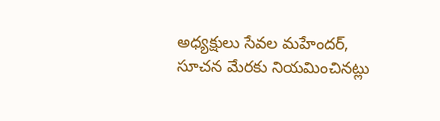అధ్యక్షులు సేవల మహేందర్, సూచన మేరకు నియమించినట్లు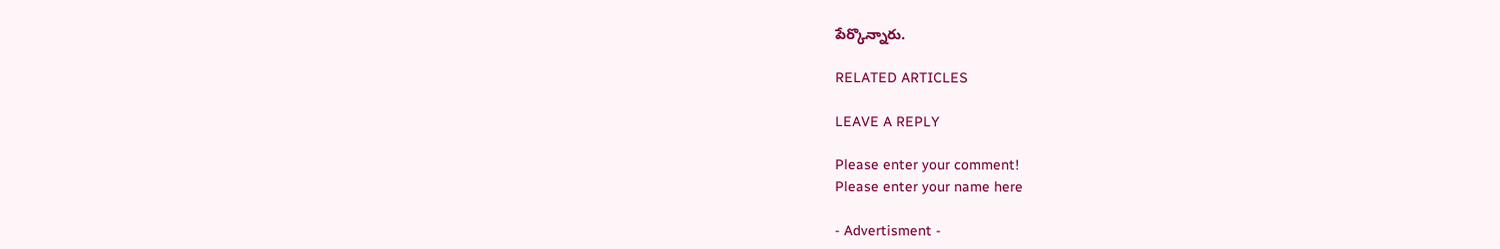పేర్కొన్నారు.

RELATED ARTICLES

LEAVE A REPLY

Please enter your comment!
Please enter your name here

- Advertisment -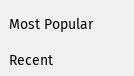Most Popular

Recent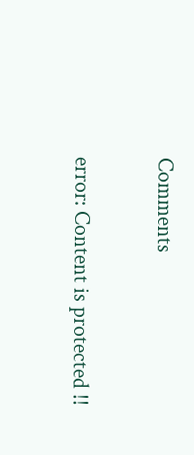Comments

error: Content is protected !!